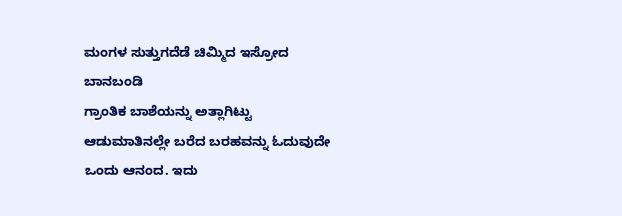ಮಂಗಳ ಸುತ್ತುಗದೆಡೆ ಚಿಮ್ಮಿದ ಇಸ್ರೋದ ಬಾನಬಂಡಿ
ಗ್ರಾಂತಿಕ ಬಾಶೆಯನ್ನು ಅತ್ಲಾಗಿಟ್ಟು ಆಡುಮಾತಿನಲ್ಲೇ ಬರೆದ ಬರಹವನ್ನು ಓದುವುದೇ ಒಂದು ಆನಂದ. ಇದು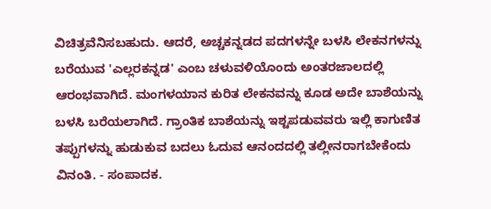ವಿಚಿತ್ರವೆನಿಸಬಹುದು. ಆದರೆ, ಅಚ್ಚಕನ್ನಡದ ಪದಗಳನ್ನೇ ಬಳಸಿ ಲೇಕನಗಳನ್ನು ಬರೆಯುವ 'ಎಲ್ಲರಕನ್ನಡ' ಎಂಬ ಚಳುವಳಿಯೊಂದು ಅಂತರಜಾಲದಲ್ಲಿ ಆರಂಭವಾಗಿದೆ. ಮಂಗಳಯಾನ ಕುರಿತ ಲೇಕನವನ್ನು ಕೂಡ ಅದೇ ಬಾಶೆಯನ್ನು ಬಳಸಿ ಬರೆಯಲಾಗಿದೆ. ಗ್ರಾಂತಿಕ ಬಾಶೆಯನ್ನು ಇಶ್ಟಪಡುವವರು ಇಲ್ಲಿ ಕಾಗುಣಿತ ತಪ್ಪುಗಳನ್ನು ಹುಡುಕುವ ಬದಲು ಓದುವ ಆನಂದದಲ್ಲಿ ತಲ್ಲೀನರಾಗಬೇಕೆಂದು ವಿನಂತಿ. - ಸಂಪಾದಕ.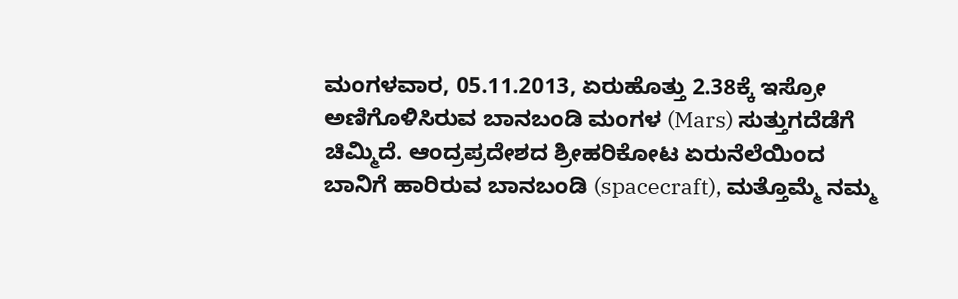ಮಂಗಳವಾರ, 05.11.2013, ಏರುಹೊತ್ತು 2.38ಕ್ಕೆ ಇಸ್ರೋ ಅಣಿಗೊಳಿಸಿರುವ ಬಾನಬಂಡಿ ಮಂಗಳ (Mars) ಸುತ್ತುಗದೆಡೆಗೆ ಚಿಮ್ಮಿದೆ. ಆಂದ್ರಪ್ರದೇಶದ ಶ್ರೀಹರಿಕೋಟ ಏರುನೆಲೆಯಿಂದ ಬಾನಿಗೆ ಹಾರಿರುವ ಬಾನಬಂಡಿ (spacecraft), ಮತ್ತೊಮ್ಮೆ ನಮ್ಮ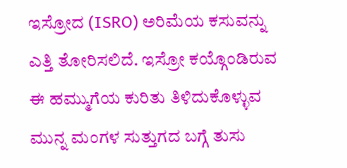ಇಸ್ರೋದ (ISRO) ಅರಿಮೆಯ ಕಸುವನ್ನು ಎತ್ತಿ ತೋರಿಸಲಿದೆ. ಇಸ್ರೋ ಕಯ್ಗೊಂಡಿರುವ ಈ ಹಮ್ಮುಗೆಯ ಕುರಿತು ತಿಳಿದುಕೊಳ್ಳುವ ಮುನ್ನ ಮಂಗಳ ಸುತ್ತುಗದ ಬಗ್ಗೆ ತುಸು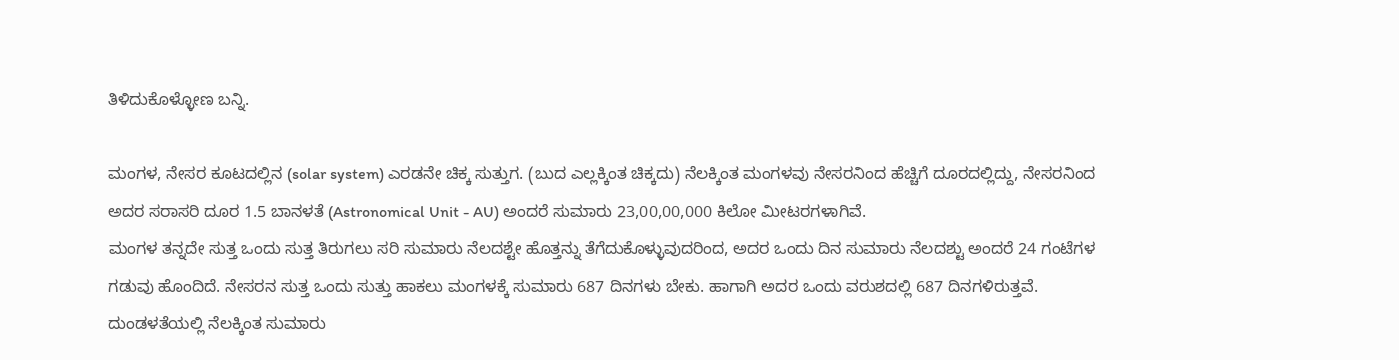ತಿಳಿದುಕೊಳ್ಳೋಣ ಬನ್ನಿ.

ಮಂಗಳ, ನೇಸರ ಕೂಟದಲ್ಲಿನ (solar system) ಎರಡನೇ ಚಿಕ್ಕ ಸುತ್ತುಗ. (ಬುದ ಎಲ್ಲಕ್ಕಿಂತ ಚಿಕ್ಕದು) ನೆಲಕ್ಕಿಂತ ಮಂಗಳವು ನೇಸರನಿಂದ ಹೆಚ್ಚಿಗೆ ದೂರದಲ್ಲಿದ್ದು, ನೇಸರನಿಂದ ಅದರ ಸರಾಸರಿ ದೂರ 1.5 ಬಾನಳತೆ (Astronomical Unit - AU) ಅಂದರೆ ಸುಮಾರು 23,00,00,000 ಕಿಲೋ ಮೀಟರಗಳಾಗಿವೆ.
ಮಂಗಳ ತನ್ನದೇ ಸುತ್ತ ಒಂದು ಸುತ್ತ ತಿರುಗಲು ಸರಿ ಸುಮಾರು ನೆಲದಶ್ಟೇ ಹೊತ್ತನ್ನು ತೆಗೆದುಕೊಳ್ಳುವುದರಿಂದ, ಅದರ ಒಂದು ದಿನ ಸುಮಾರು ನೆಲದಶ್ಟು ಅಂದರೆ 24 ಗಂಟೆಗಳ ಗಡುವು ಹೊಂದಿದೆ. ನೇಸರನ ಸುತ್ತ ಒಂದು ಸುತ್ತು ಹಾಕಲು ಮಂಗಳಕ್ಕೆ ಸುಮಾರು 687 ದಿನಗಳು ಬೇಕು. ಹಾಗಾಗಿ ಅದರ ಒಂದು ವರುಶದಲ್ಲಿ 687 ದಿನಗಳಿರುತ್ತವೆ. ದುಂಡಳತೆಯಲ್ಲಿ ನೆಲಕ್ಕಿಂತ ಸುಮಾರು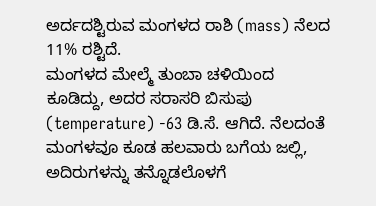ಅರ್ದದಶ್ಟಿರುವ ಮಂಗಳದ ರಾಶಿ (mass) ನೆಲದ 11% ರಶ್ಟಿದೆ.
ಮಂಗಳದ ಮೇಲ್ಮೆ ತುಂಬಾ ಚಳಿಯಿಂದ ಕೂಡಿದ್ದು, ಅದರ ಸರಾಸರಿ ಬಿಸುಪು (temperature) -63 ಡಿ.ಸೆ. ಆಗಿದೆ. ನೆಲದಂತೆ ಮಂಗಳವೂ ಕೂಡ ಹಲವಾರು ಬಗೆಯ ಜಲ್ಲಿ, ಅದಿರುಗಳನ್ನು ತನ್ನೊಡಲೊಳಗೆ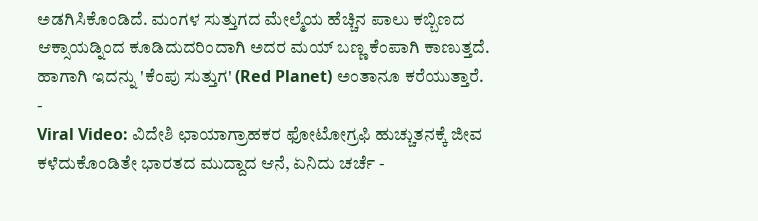ಅಡಗಿಸಿಕೊಂಡಿದೆ. ಮಂಗಳ ಸುತ್ತುಗದ ಮೇಲ್ಮೆಯ ಹೆಚ್ಚಿನ ಪಾಲು ಕಬ್ಬಿಣದ ಆಕ್ಸಾಯಡ್ನಿಂದ ಕೂಡಿದುದರಿಂದಾಗಿ ಅದರ ಮಯ್ ಬಣ್ಣ ಕೆಂಪಾಗಿ ಕಾಣುತ್ತದೆ. ಹಾಗಾಗಿ ಇದನ್ನು 'ಕೆಂಪು ಸುತ್ತುಗ' (Red Planet) ಅಂತಾನೂ ಕರೆಯುತ್ತಾರೆ.
-
Viral Video: ವಿದೇಶಿ ಛಾಯಾಗ್ರಾಹಕರ ಫೋಟೋಗ್ರಫಿ ಹುಚ್ಚುತನಕ್ಕೆ ಜೀವ ಕಳೆದುಕೊಂಡಿತೇ ಭಾರತದ ಮುದ್ದಾದ ಆನೆ, ಏನಿದು ಚರ್ಚೆ -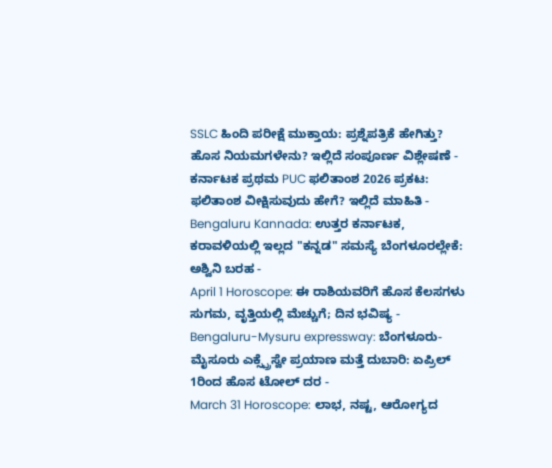SSLC ಹಿಂದಿ ಪರೀಕ್ಷೆ ಮುಕ್ತಾಯ: ಪ್ರಶ್ನೆಪತ್ರಿಕೆ ಹೇಗಿತ್ತು? ಹೊಸ ನಿಯಮಗಳೇನು? ಇಲ್ಲಿದೆ ಸಂಪೂರ್ಣ ವಿಶ್ಲೇಷಣೆ -
ಕರ್ನಾಟಕ ಪ್ರಥಮ PUC ಫಲಿತಾಂಶ 2026 ಪ್ರಕಟ: ಫಲಿತಾಂಶ ವೀಕ್ಷಿಸುವುದು ಹೇಗೆ? ಇಲ್ಲಿದೆ ಮಾಹಿತಿ -
Bengaluru Kannada: ಉತ್ತರ ಕರ್ನಾಟಕ, ಕರಾವಳಿಯಲ್ಲಿ ಇಲ್ಲದ "ಕನ್ನಡ" ಸಮಸ್ಯೆ ಬೆಂಗಳೂರಲ್ಲೇಕೆ: ಅಶ್ವಿನಿ ಬರಹ -
April 1 Horoscope: ಈ ರಾಶಿಯವರಿಗೆ ಹೊಸ ಕೆಲಸಗಳು ಸುಗಮ, ವೃತ್ತಿಯಲ್ಲಿ ಮೆಚ್ಚುಗೆ; ದಿನ ಭವಿಷ್ಯ -
Bengaluru-Mysuru expressway: ಬೆಂಗಳೂರು-ಮೈಸೂರು ಎಕ್ಸ್ಪ್ರೆಸ್ವೇ ಪ್ರಯಾಣ ಮತ್ತೆ ದುಬಾರಿ: ಏಪ್ರಿಲ್ 1ರಿಂದ ಹೊಸ ಟೋಲ್ ದರ -
March 31 Horoscope: ಲಾಭ, ನಷ್ಟ, ಆರೋಗ್ಯದ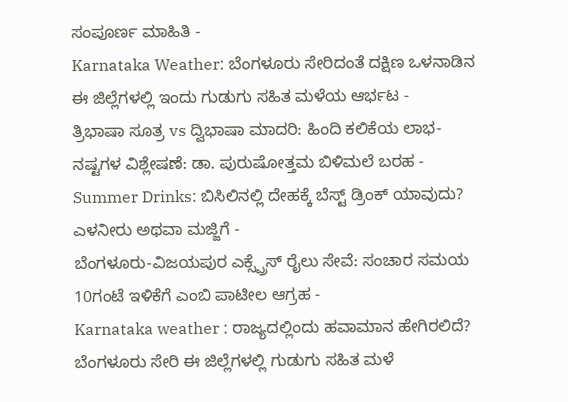ಸಂಪೂರ್ಣ ಮಾಹಿತಿ -
Karnataka Weather: ಬೆಂಗಳೂರು ಸೇರಿದಂತೆ ದಕ್ಷಿಣ ಒಳನಾಡಿನ ಈ ಜಿಲ್ಲೆಗಳಲ್ಲಿ ಇಂದು ಗುಡುಗು ಸಹಿತ ಮಳೆಯ ಆರ್ಭಟ -
ತ್ರಿಭಾಷಾ ಸೂತ್ರ vs ದ್ವಿಭಾಷಾ ಮಾದರಿ: ಹಿಂದಿ ಕಲಿಕೆಯ ಲಾಭ-ನಷ್ಟಗಳ ವಿಶ್ಲೇಷಣೆ: ಡಾ. ಪುರುಷೋತ್ತಮ ಬಿಳಿಮಲೆ ಬರಹ -
Summer Drinks: ಬಿಸಿಲಿನಲ್ಲಿ ದೇಹಕ್ಕೆ ಬೆಸ್ಟ್ ಡ್ರಿಂಕ್ ಯಾವುದು? ಎಳನೀರು ಅಥವಾ ಮಜ್ಜಿಗೆ -
ಬೆಂಗಳೂರು-ವಿಜಯಪುರ ಎಕ್ಸ್ಪ್ರೆಸ್ ರೈಲು ಸೇವೆ: ಸಂಚಾರ ಸಮಯ 10ಗಂಟೆ ಇಳಿಕೆಗೆ ಎಂಬಿ ಪಾಟೀಲ ಆಗ್ರಹ -
Karnataka weather : ರಾಜ್ಯದಲ್ಲಿಂದು ಹವಾಮಾನ ಹೇಗಿರಲಿದೆ? ಬೆಂಗಳೂರು ಸೇರಿ ಈ ಜಿಲ್ಲೆಗಳಲ್ಲಿ ಗುಡುಗು ಸಹಿತ ಮಳೆ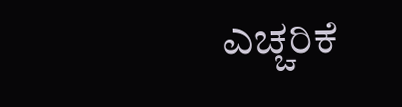ಎಚ್ಚರಿಕೆ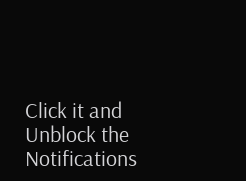Click it and Unblock the Notifications